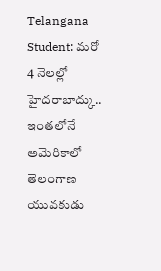Telangana Student: మరో 4 నెలల్లో హైదరాబాద్కు.. ఇంతలోనే అమెరికాలో తెలంగాణ యువకుడు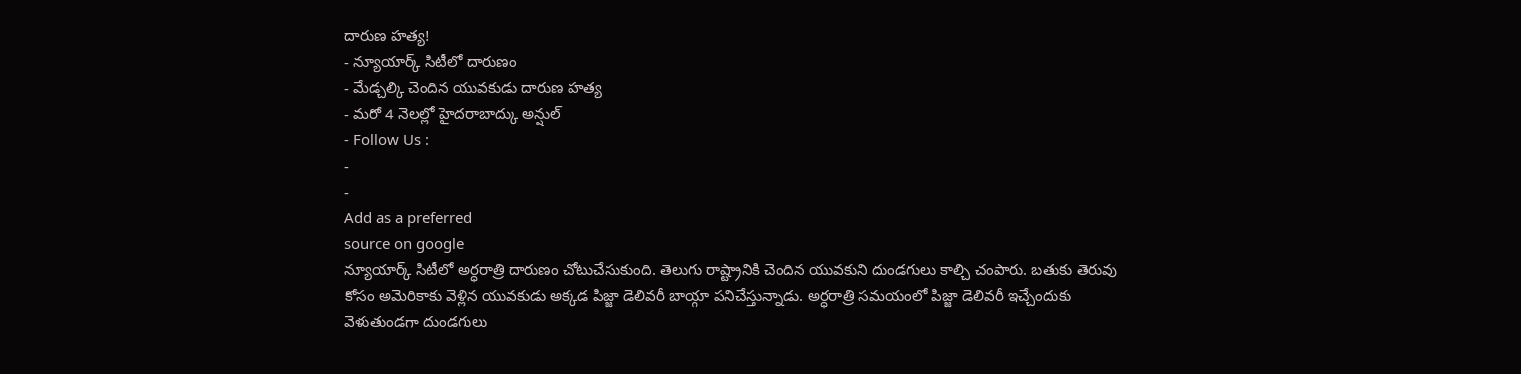దారుణ హత్య!
- న్యూయార్క్ సిటీలో దారుణం
- మేడ్చల్కి చెందిన యువకుడు దారుణ హత్య
- మరో 4 నెలల్లో హైదరాబాద్కు అన్షుల్
- Follow Us :
-
-
Add as a preferred
source on google
న్యూయార్క్ సిటీలో అర్ధరాత్రి దారుణం చోటుచేసుకుంది. తెలుగు రాష్ట్రానికి చెందిన యువకుని దుండగులు కాల్చి చంపారు. బతుకు తెరువు కోసం అమెరికాకు వెళ్లిన యువకుడు అక్కడ పిజ్జా డెలివరీ బాయ్గా పనిచేస్తున్నాడు. అర్ధరాత్రి సమయంలో పిజ్జా డెలివరీ ఇచ్చేందుకు వెళుతుండగా దుండగులు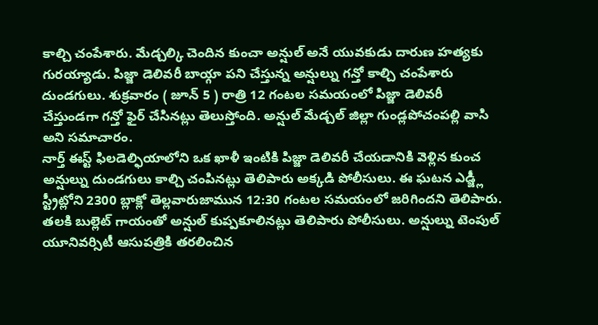కాల్చి చంపేశారు. మేడ్చల్కి చెందిన కుంచా అన్షుల్ అనే యువకుడు దారుణ హత్యకు గురయ్యాడు. పిజ్జా డెలివరీ బాయ్గా పని చేస్తున్న అన్షుల్ను గన్తో కాల్చి చంపేశారు దుండగులు. శుక్రవారం ( జూన్ 5 ) రాత్రి 12 గంటల సమయంలో పిజ్జా డెలివరీ చేస్తుండగా గన్తో ఫైర్ చేసినట్లు తెలుస్తోంది. అన్షుల్ మేడ్చల్ జిల్లా గుండ్లపోచంపల్లి వాసి అని సమాచారం.
నార్త్ ఈస్ట్ ఫిలడెల్ఫియాలోని ఒక ఖాళీ ఇంటికి పిజ్జా డెలివరీ చేయడానికి వెళ్లిన కుంచ అన్షుల్ను దుండగులు కాల్చి చంపినట్లు తెలిపారు అక్కడి పోలీసులు. ఈ ఘటన ఎడ్జ్లీ స్ట్రీట్లోని 2300 బ్లాక్లో తెల్లవారుజామున 12:30 గంటల సమయంలో జరిగిందని తెలిపారు. తలకి బుల్లెట్ గాయంతో అన్షుల్ కుప్పకూలినట్లు తెలిపారు పోలీసులు. అన్షుల్ను టెంపుల్ యూనివర్సిటీ ఆసుపత్రికి తరలించిన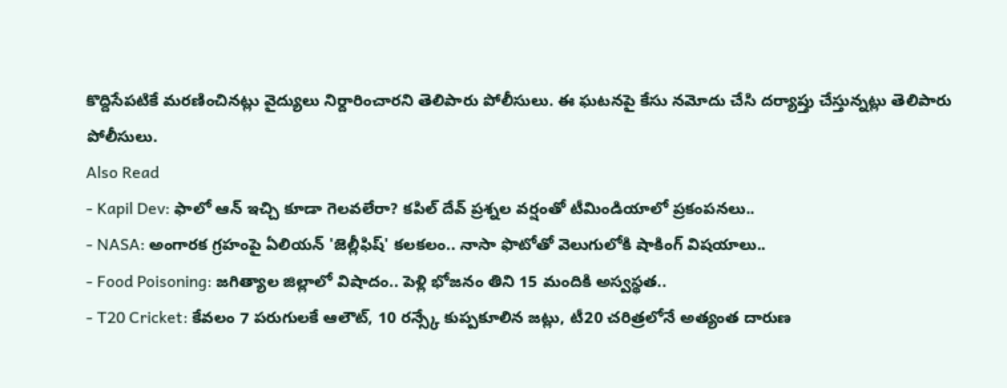కొద్దిసేపటికే మరణించినట్లు వైద్యులు నిర్దారించారని తెలిపారు పోలీసులు. ఈ ఘటనపై కేసు నమోదు చేసి దర్యాప్తు చేస్తున్నట్లు తెలిపారు పోలీసులు.
Also Read
- Kapil Dev: ఫాలో ఆన్ ఇచ్చి కూడా గెలవలేరా? కపిల్ దేవ్ ప్రశ్నల వర్షంతో టీమిండియాలో ప్రకంపనలు..
- NASA: అంగారక గ్రహంపై ఏలియన్ 'జెల్లీఫిష్' కలకలం.. నాసా ఫొటోతో వెలుగులోకి షాకింగ్ విషయాలు..
- Food Poisoning: జగిత్యాల జిల్లాలో విషాదం.. పెళ్లి భోజనం తిని 15 మందికి అస్వస్థత..
- T20 Cricket: కేవలం 7 పరుగులకే ఆలౌట్, 10 రన్స్కే కుప్పకూలిన జట్లు, టీ20 చరిత్రలోనే అత్యంత దారుణ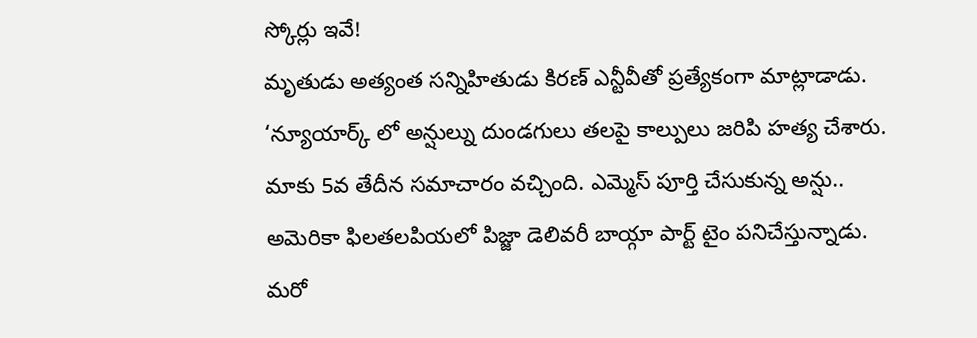స్కోర్లు ఇవే!
మృతుడు అత్యంత సన్నిహితుడు కిరణ్ ఎన్టీవీతో ప్రత్యేకంగా మాట్లాడాడు. ‘న్యూయార్క్ లో అన్షుల్ను దుండగులు తలపై కాల్పులు జరిపి హత్య చేశారు. మాకు 5వ తేదీన సమాచారం వచ్చింది. ఎమ్మెస్ పూర్తి చేసుకున్న అన్షు.. అమెరికా ఫిలతలపియలో పిజ్జా డెలివరీ బాయ్గా పార్ట్ టైం పనిచేస్తున్నాడు. మరో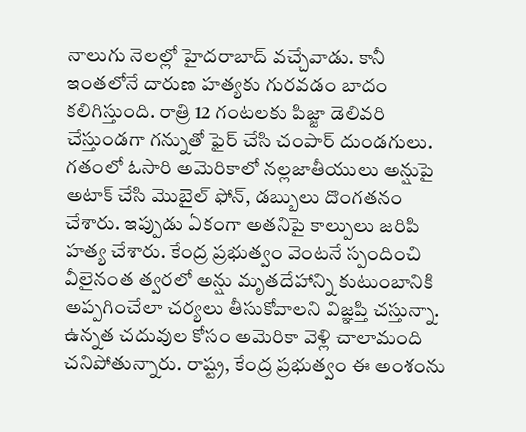నాలుగు నెలల్లో హైదరాబాద్ వచ్చేవాడు. కానీ ఇంతలోనే దారుణ హత్యకు గురవడం బాదం కలిగిస్తుంది. రాత్రి 12 గంటలకు పిజ్జా డెలివరి చేస్తుండగా గన్నుతో ఫైర్ చేసి చంపార్ దుండగులు. గతంలో ఓసారి అమెరికాలో నల్లజాతీయులు అన్షుపై అటాక్ చేసి మొబైల్ ఫోన్, డబ్బులు దొంగతనం చేశారు. ఇప్పుడు ఏకంగా అతనిపై కాల్పులు జరిపి హత్య చేశారు. కేంద్ర ప్రభుత్వం వెంటనే స్పందించి వీలైనంత త్వరలో అన్షు మృతదేహాన్ని కుటుంబానికి అప్పగించేలా చర్యలు తీసుకోవాలని విజ్ఞప్తి చస్తున్నా. ఉన్నత చదువుల కోసం అమెరికా వెళ్లి చాలామంది చనిపోతున్నారు. రాష్ట్ర, కేంద్ర ప్రభుత్వం ఈ అంశంను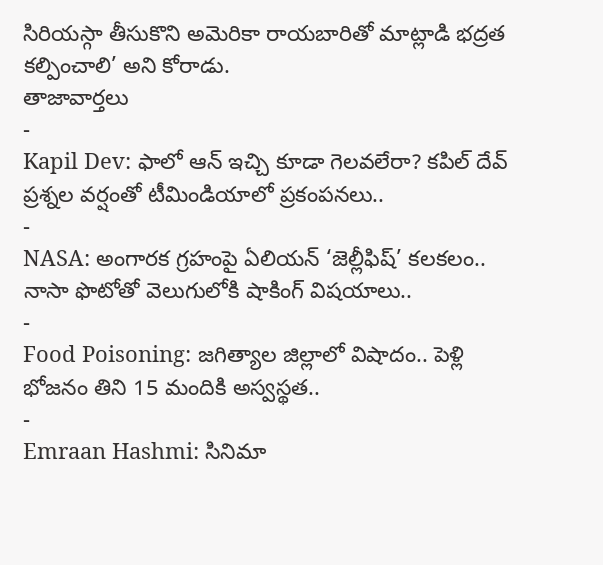సిరియస్గా తీసుకొని అమెరికా రాయబారితో మాట్లాడి భద్రత కల్పించాలి’ అని కోరాడు.
తాజావార్తలు
-
Kapil Dev: ఫాలో ఆన్ ఇచ్చి కూడా గెలవలేరా? కపిల్ దేవ్ ప్రశ్నల వర్షంతో టీమిండియాలో ప్రకంపనలు..
-
NASA: అంగారక గ్రహంపై ఏలియన్ ‘జెల్లీఫిష్’ కలకలం.. నాసా ఫొటోతో వెలుగులోకి షాకింగ్ విషయాలు..
-
Food Poisoning: జగిత్యాల జిల్లాలో విషాదం.. పెళ్లి భోజనం తిని 15 మందికి అస్వస్థత..
-
Emraan Hashmi: సినిమా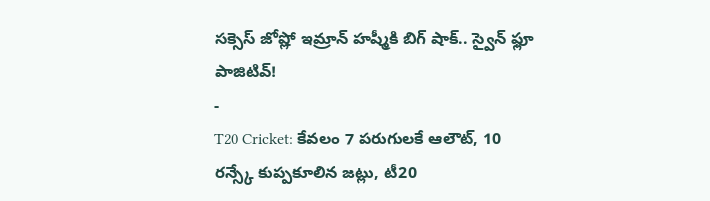సక్సెస్ జోష్లో ఇమ్రాన్ హష్మీకి బిగ్ షాక్.. స్వైన్ ఫ్లూ పాజిటివ్!
-
T20 Cricket: కేవలం 7 పరుగులకే ఆలౌట్, 10 రన్స్కే కుప్పకూలిన జట్లు, టీ20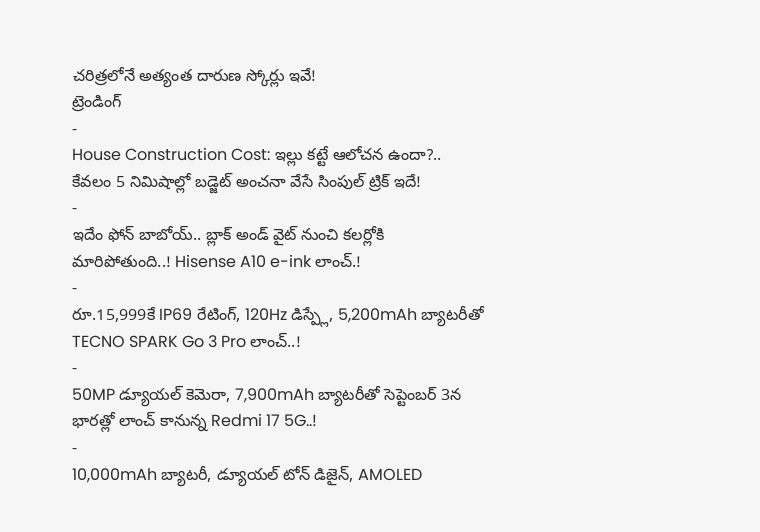చరిత్రలోనే అత్యంత దారుణ స్కోర్లు ఇవే!
ట్రెండింగ్
-
House Construction Cost: ఇల్లు కట్టే ఆలోచన ఉందా?.. కేవలం 5 నిమిషాల్లో బడ్జెట్ అంచనా వేసే సింపుల్ ట్రిక్ ఇదే!
-
ఇదేం ఫోన్ బాబోయ్.. బ్లాక్ అండ్ వైట్ నుంచి కలర్లోకి మారిపోతుంది..! Hisense A10 e-ink లాంచ్.!
-
రూ.15,999కే IP69 రేటింగ్, 120Hz డిస్ప్లే, 5,200mAh బ్యాటరీతో TECNO SPARK Go 3 Pro లాంచ్..!
-
50MP డ్యూయల్ కెమెరా, 7,900mAh బ్యాటరీతో సెప్టెంబర్ 3న భారత్లో లాంచ్ కానున్న Redmi 17 5G..!
-
10,000mAh బ్యాటరీ, డ్యూయల్ టోన్ డిజైన్, AMOLED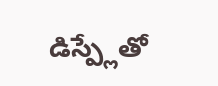డిస్ప్లేతో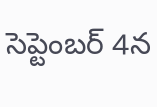సెప్టెంబర్ 4న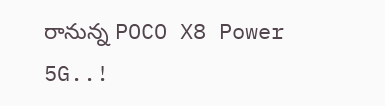రానున్న POCO X8 Power 5G..!